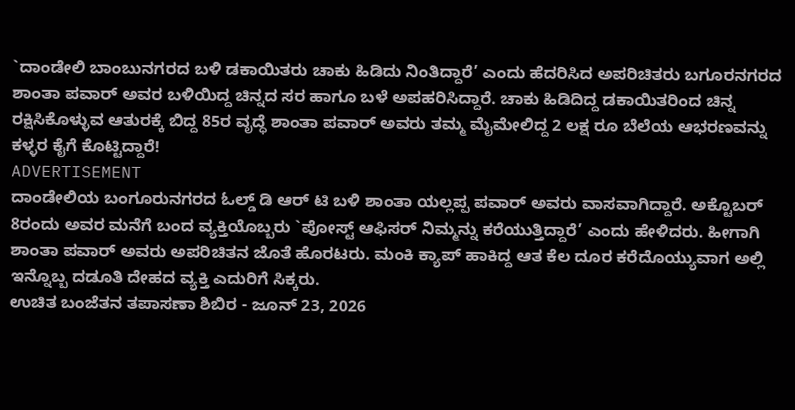`ದಾಂಡೇಲಿ ಬಾಂಬುನಗರದ ಬಳಿ ಡಕಾಯಿತರು ಚಾಕು ಹಿಡಿದು ನಿಂತಿದ್ದಾರೆ’ ಎಂದು ಹೆದರಿಸಿದ ಅಪರಿಚಿತರು ಬಗೂರನಗರದ ಶಾಂತಾ ಪವಾರ್ ಅವರ ಬಳಿಯಿದ್ದ ಚಿನ್ನದ ಸರ ಹಾಗೂ ಬಳೆ ಅಪಹರಿಸಿದ್ದಾರೆ. ಚಾಕು ಹಿಡಿದಿದ್ದ ಡಕಾಯಿತರಿಂದ ಚಿನ್ನ ರಕ್ಷಿಸಿಕೊಳ್ಳುವ ಆತುರಕ್ಕೆ ಬಿದ್ದ 85ರ ವೃದ್ಧೆ ಶಾಂತಾ ಪವಾರ್ ಅವರು ತಮ್ಮ ಮೈಮೇಲಿದ್ದ 2 ಲಕ್ಷ ರೂ ಬೆಲೆಯ ಆಭರಣವನ್ನು ಕಳ್ಳರ ಕೈಗೆ ಕೊಟ್ಟಿದ್ದಾರೆ!
ADVERTISEMENT
ದಾಂಡೇಲಿಯ ಬಂಗೂರುನಗರದ ಓಲ್ಡ್ ಡಿ ಆರ್ ಟಿ ಬಳಿ ಶಾಂತಾ ಯಲ್ಲಪ್ಪ ಪವಾರ್ ಅವರು ವಾಸವಾಗಿದ್ದಾರೆ. ಅಕ್ಟೊಬರ್ 8ರಂದು ಅವರ ಮನೆಗೆ ಬಂದ ವ್ಯಕ್ತಿಯೊಬ್ಬರು `ಪೋಸ್ಟ್ ಆಫಿಸರ್ ನಿಮ್ಮನ್ನು ಕರೆಯುತ್ತಿದ್ದಾರೆ’ ಎಂದು ಹೇಳಿದರು. ಹೀಗಾಗಿ ಶಾಂತಾ ಪವಾರ್ ಅವರು ಅಪರಿಚಿತನ ಜೊತೆ ಹೊರಟರು. ಮಂಕಿ ಕ್ಯಾಪ್ ಹಾಕಿದ್ದ ಆತ ಕೆಲ ದೂರ ಕರೆದೊಯ್ಯುವಾಗ ಅಲ್ಲಿ ಇನ್ನೊಬ್ಬ ದಡೂತಿ ದೇಹದ ವ್ಯಕ್ತಿ ಎದುರಿಗೆ ಸಿಕ್ಕರು.
ಉಚಿತ ಬಂಜೆತನ ತಪಾಸಣಾ ಶಿಬಿರ - ಜೂನ್ 23, 2026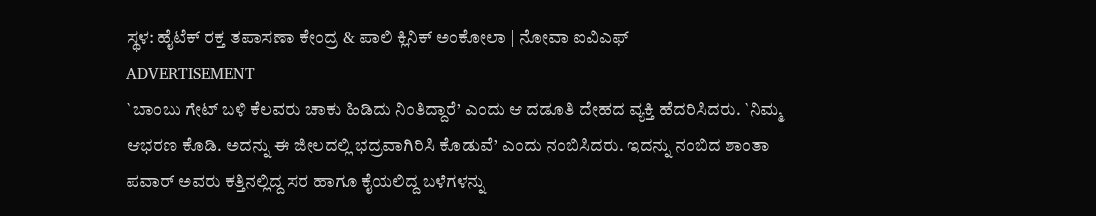ಸ್ಥಳ: ಹೈಟೆಕ್ ರಕ್ತ ತಪಾಸಣಾ ಕೇಂದ್ರ & ಪಾಲಿ ಕ್ಲಿನಿಕ್ ಅಂಕೋಲಾ | ನೋವಾ ಐವಿಎಫ್
ADVERTISEMENT
`ಬಾಂಬು ಗೇಟ್ ಬಳಿ ಕೆಲವರು ಚಾಕು ಹಿಡಿದು ನಿಂತಿದ್ದಾರೆ’ ಎಂದು ಆ ದಡೂತಿ ದೇಹದ ವ್ಯಕ್ತಿ ಹೆದರಿಸಿದರು. `ನಿಮ್ಮ ಆಭರಣ ಕೊಡಿ. ಅದನ್ನು ಈ ಜೀಲದಲ್ಲಿ ಭದ್ರವಾಗಿರಿಸಿ ಕೊಡುವೆ’ ಎಂದು ನಂಬಿಸಿದರು. ಇದನ್ನು ನಂಬಿದ ಶಾಂತಾ ಪವಾರ್ ಅವರು ಕತ್ತಿನಲ್ಲಿದ್ದ ಸರ ಹಾಗೂ ಕೈಯಲಿದ್ದ ಬಳೆಗಳನ್ನು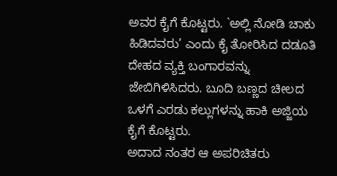ಅವರ ಕೈಗೆ ಕೊಟ್ಟರು. `ಅಲ್ಲಿ ನೋಡಿ ಚಾಕು ಹಿಡಿದವರು’ ಎಂದು ಕೈ ತೋರಿಸಿದ ದಡೂತಿ ದೇಹದ ವ್ಯಕ್ತಿ ಬಂಗಾರವನ್ನು ಜೇಬಿಗಿಳಿಸಿದರು. ಬೂದಿ ಬಣ್ಣದ ಚೀಲದ ಒಳಗೆ ಎರಡು ಕಲ್ಲುಗಳನ್ನು ಹಾಕಿ ಅಜ್ಜಿಯ ಕೈಗೆ ಕೊಟ್ಟರು.
ಅದಾದ ನಂತರ ಆ ಅಪರಿಚಿತರು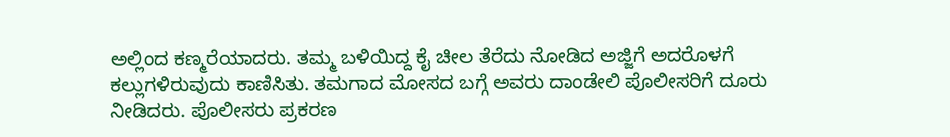ಅಲ್ಲಿಂದ ಕಣ್ಮರೆಯಾದರು. ತಮ್ಮ ಬಳಿಯಿದ್ದ ಕೈ ಚೀಲ ತೆರೆದು ನೋಡಿದ ಅಜ್ಜಿಗೆ ಅದರೊಳಗೆ ಕಲ್ಲುಗಳಿರುವುದು ಕಾಣಿಸಿತು. ತಮಗಾದ ಮೋಸದ ಬಗ್ಗೆ ಅವರು ದಾಂಡೇಲಿ ಪೊಲೀಸರಿಗೆ ದೂರು ನೀಡಿದರು. ಪೊಲೀಸರು ಪ್ರಕರಣ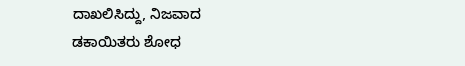ದಾಖಲಿಸಿದ್ದು, ನಿಜವಾದ ಡಕಾಯಿತರು ಶೋಧ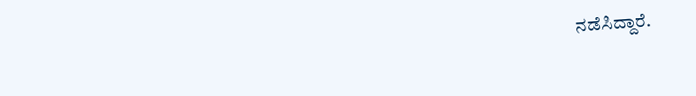ನಡೆಸಿದ್ದಾರೆ.